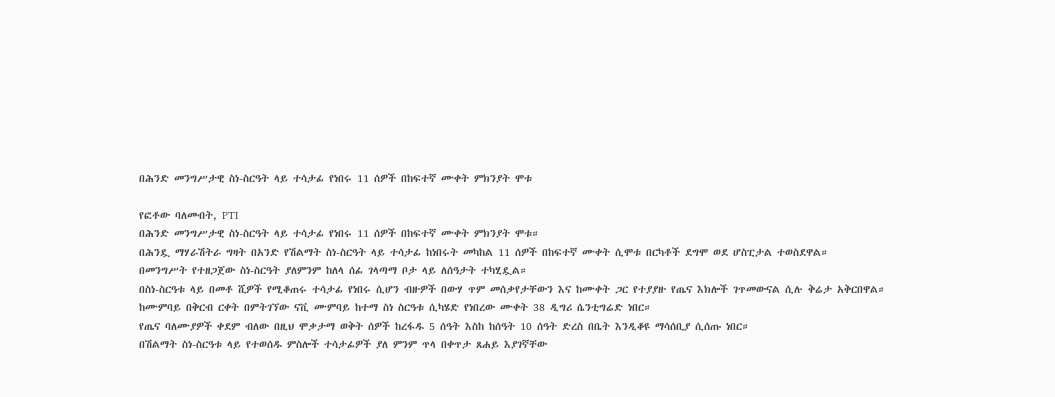በሕንድ መንግሥታዊ ስነ-ስርዓት ላይ ተሳታፊ የነበሩ 11 ሰዎች በከፍተኛ ሙቀት ምክንያት ሞቱ

የፎቶው ባለመብት, PTI
በሕንድ መንግሥታዊ ስነ-ስርዓት ላይ ተሳታፊ የነበሩ 11 ሰዎች በከፍተኛ ሙቀት ምክንያት ሞቱ።
በሕንዷ ማሃራሽትራ ግዛት በአንድ የሽልማት ስነ-ስርዓት ላይ ተሳታፊ ከነበሩት መካከል 11 ሰዎች በከፍተኛ ሙቀት ሲሞቱ በርካቶች ደግሞ ወደ ሆስፒታል ተወስደዋል።
በመንግሥት የተዘጋጀው ስነ-ስርዓት ያለምንም ከለላ ሰፊ ገላጣማ ቦታ ላይ ለሰዓታት ተካሂዷል።
በስነ-ስርዓቱ ላይ በመቶ ሺዎች የሚቆጠሩ ተሳታፊ የነበሩ ሲሆን ብዙዎች በውሃ ጥም መሰቃየታቸውን እና ከሙቀት ጋር የተያያዙ የጤና እክሎች ገጥመውናል ሲሉ ቅሬታ አቅርበዋል።
ከሙምባይ በቅርብ ርቀት በምትገኘው ናቪ ሙምባይ ከተማ ስነ ስርዓቱ ሲካሄድ የነበረው ሙቀት 38 ዲግሪ ሴንቲግሬድ ነበር።
የጤና ባለሙያዎች ቀደም ብለው በዚህ ሞቃታማ ወቅት ሰዎች ከረፋዱ 5 ሰዓት እስከ ከሰዓት 10 ሰዓት ድረስ በቤት እንዲቆዩ ማሳሰቢያ ሲሰጡ ነበር።
በሽልማት ስነ-ስርዓቱ ላይ የተወሰዱ ምስሎች ተሳታፊዎች ያለ ምንም ጥላ በቀጥታ ጸሐይ እያገኛቸው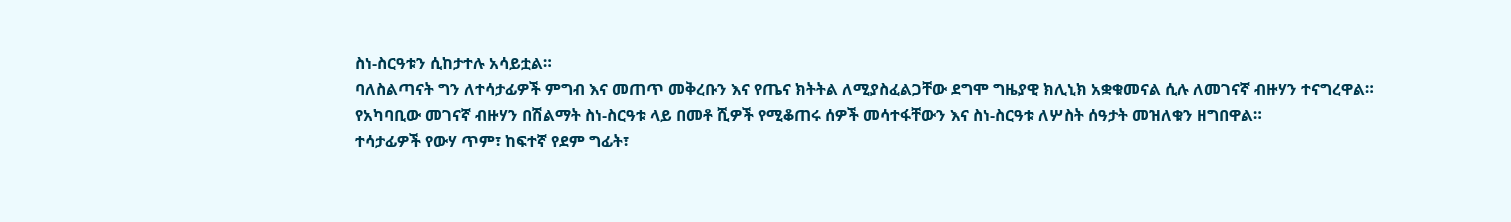ስነ-ስርዓቱን ሲከታተሉ አሳይቷል።
ባለስልጣናት ግን ለተሳታፊዎች ምግብ እና መጠጥ መቅረቡን እና የጤና ክትትል ለሚያስፈልጋቸው ደግሞ ግዜያዊ ክሊኒክ አቋቁመናል ሲሉ ለመገናኛ ብዙሃን ተናግረዋል።
የአካባቢው መገናኛ ብዙሃን በሽልማት ስነ-ስርዓቱ ላይ በመቶ ሺዎች የሚቆጠሩ ሰዎች መሳተፋቸውን እና ስነ-ስርዓቱ ለሦስት ሰዓታት መዝለቁን ዘግበዋል።
ተሳታፊዎች የውሃ ጥም፣ ከፍተኛ የደም ግፊት፣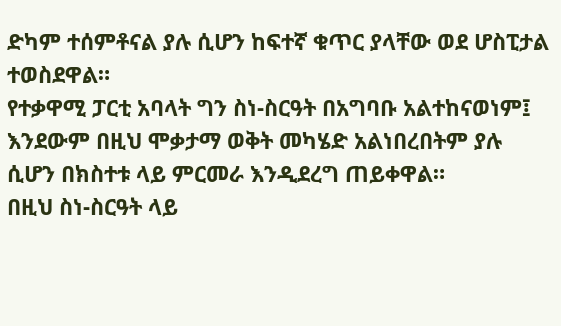ድካም ተሰምቶናል ያሉ ሲሆን ከፍተኛ ቁጥር ያላቸው ወደ ሆስፒታል ተወስደዋል።
የተቃዋሚ ፓርቲ አባላት ግን ስነ-ስርዓት በአግባቡ አልተከናወነም፤ እንደውም በዚህ ሞቃታማ ወቅት መካሄድ አልነበረበትም ያሉ ሲሆን በክስተቱ ላይ ምርመራ እንዲደረግ ጠይቀዋል።
በዚህ ስነ-ስርዓት ላይ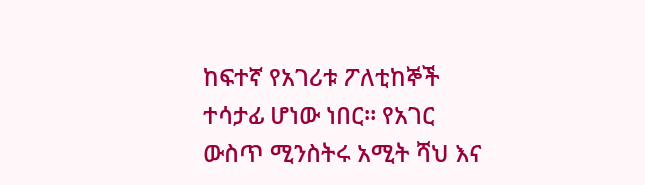ከፍተኛ የአገሪቱ ፖለቲከኞች ተሳታፊ ሆነው ነበር። የአገር ውስጥ ሚንስትሩ አሚት ሻህ እና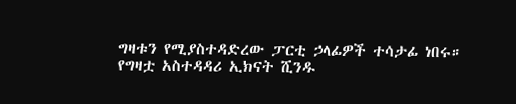ግዛቱን የሚያስተዳድረው ፓርቲ ኃላፊዎች ተሳታፊ ነበሩ።
የግዛቷ አስተዳዳሪ ኢክናት ሺንዱ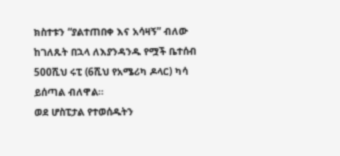ክስተቱን “ያልተጠበቀ እና አሳዛኝ” ብለው ከገለጹት በኋላ ለእያንዳንዱ የሟች ቤተሰብ 500ሺህ ሩፒ (6ሺህ የአሜሪካ ዶላር) ካሳ ይሰጣል ብለዋል።
ወደ ሆስፒታል የተወሰዱትን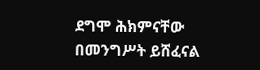ደግሞ ሕክምናቸው በመንግሥት ይሸፈናል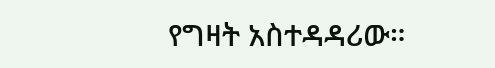የግዛት አስተዳዳሪው።